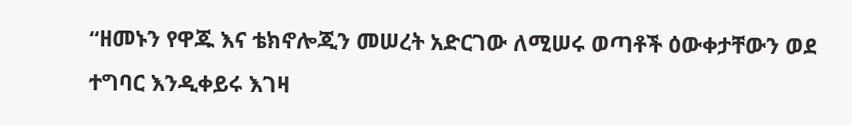“ዘመኑን የዋጁ እና ቴክኖሎጂን መሠረት አድርገው ለሚሠሩ ወጣቶች ዕውቀታቸውን ወደ ተግባር እንዲቀይሩ እገዛ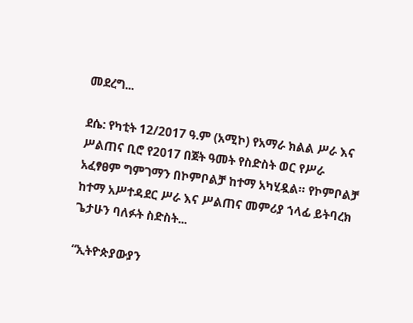መደረግ...

ደሴ: የካቲት 12/2017 ዓ.ም (አሚኮ) የአማራ ክልል ሥራ እና ሥልጠና ቢሮ የ2017 በጀት ዓመት የስድስት ወር የሥራ አፈፃፀም ግምገማን በኮምቦልቻ ከተማ አካሂዷል። የኮምቦልቻ ከተማ አሥተዳደር ሥራ እና ሥልጠና መምሪያ ኀላፊ ይትባረክ ጌታሁን ባለፉት ስድስት...

“ኢትዮጵያውያን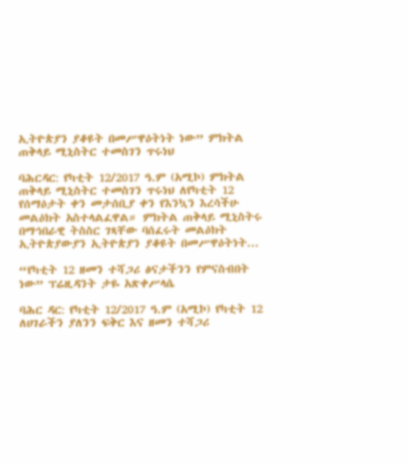ኢትዮጵያን ያቆዩት በመሥዋዕትነት ነው” ምክትል ጠቅላይ ሚኒስትር ተመስገን ጥሩነህ

ባሕርዳር: የካቲት 12/2017 ዓ.ም (አሚኮ) ምክትል ጠቅላይ ሚኒስትር ተመስገን ጥሩነህ ለየካቲት 12 የሰማዕታት ቀን መታሰቢያ ቀን የእንኳን እረሳችሁ መልዕክት አስተላልፈዋል። ምክትል ጠቅላይ ሚኒስትሩ በማኅበራዊ ትስስር ገጻቸው ባሰፈሩት መልዕክት ኢትዮጵያውያን ኢትዮጵያን ያቆዩት በመሥዋዕትነት...

“የካቲት 12 ዘመን ተሻጋሪ ፅናታችንን የምናስብበት ነው” ፕሬዚዳንት ታዬ አጽቀሥላሴ

ባሕር ዳር: የካቲት 12/2017 ዓ.ም (አሚኮ) የካቲት 12 ለሀገራችን ያለንን ፍቅር እና ዘመን ተሻጋሪ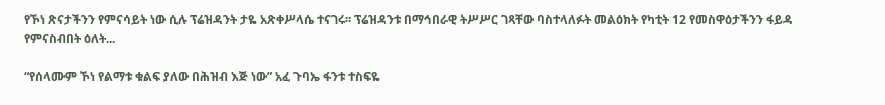የኾነ ጽናታችንን የምናሳይት ነው ሲሉ ፕሬዝዳንት ታዬ አጽቀሥላሴ ተናገሩ፡፡ ፕሬዝዳንቱ በማኅበራዊ ትሥሥር ገጻቸው ባስተላለፉት መልዕክት የካቲት 12 የመስዋዕታችንን ፋይዳ የምናስብበት ዕለት...

“የሰላሙም ኾነ የልማቱ ቁልፍ ያለው በሕዝብ እጅ ነው” አፈ ጉባኤ ፋንቱ ተስፍዬ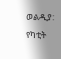ወልዲያ: የካቲት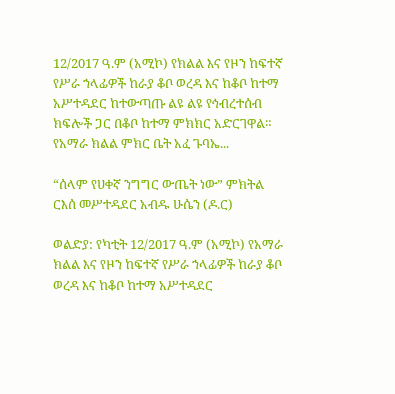12/2017 ዓ.ም (አሚኮ) የክልል እና የዞን ከፍተኛ የሥራ ኀላፊዎች ከራያ ቆቦ ወረዳ እና ከቆቦ ከተማ አሥተዳደር ከተውጣጡ ልዩ ልዩ የኅብረተሰብ ክፍሎች ጋር በቆቦ ከተማ ምክክር አድርገዋል። የአማራ ክልል ምክር ቤት አፈ ጉባኤ...

“ሰላም የሀቀኛ ንግግር ውጤት ነው” ምክትል ርእሰ መሥተዳደር አብዱ ሁሴን (ዶ.ር)

ወልድያ: የካቲት 12/2017 ዓ.ም (አሚኮ) የአማራ ክልል እና የዞን ከፍተኛ የሥራ ኀላፊዎች ከራያ ቆቦ ወረዳ እና ከቆቦ ከተማ አሥተዳደር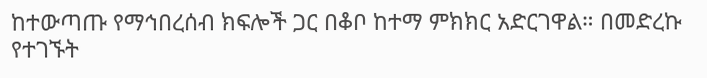ከተውጣጡ የማኅበረሰብ ክፍሎች ጋር በቆቦ ከተማ ምክክር አድርገዋል። በመድረኩ የተገኙት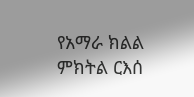የአማራ ክልል ምክትል ርእሰ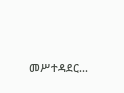መሥተዳደር...